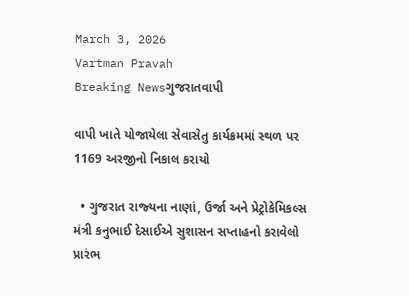March 3, 2026
Vartman Pravah
Breaking Newsગુજરાતવાપી

વાપી ખાતે યોજાયેલા સેવાસેતુ કાર્યક્રમમાં સ્‍થળ પર 1169 અરજીનો નિકાલ કરાયો

  • ગુજરાત રાજ્‍યના નાણાં, ઉર્જા અને પ્રેટ્રોકેમિકલ્‍સ મંત્રી કનુભાઈ દેસાઈએ સુશાસન સપ્તાહનો કરાવેલો પ્રારંભ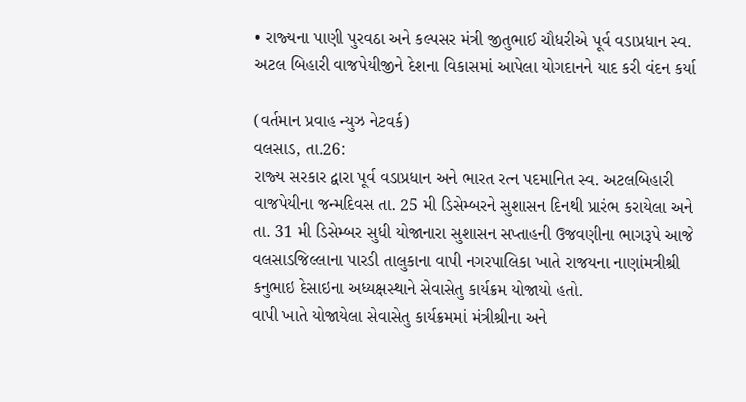• રાજ્‍યના પાણી પુરવઠા અને કલ્‍પસર મંત્રી જીતુભાઈ ચૌધરીએ પૂર્વ વડાપ્રધાન સ્‍વ. અટલ બિહારી વાજપેયીજીને દેશના વિકાસમાં આપેલા યોગદાનને યાદ કરી વંદન કર્યા

(વર્તમાન પ્રવાહ ન્‍યુઝ નેટવર્ક)
વલસાડ, તા.26:
રાજ્‍ય સરકાર દ્વારા પૂર્વ વડાપ્રધાન અને ભારત રત્‍ન પદમાનિત સ્‍વ. અટલબિહારી વાજપેયીના જન્‍મદિવસ તા. 25 મી ડિસેમ્‍બરને સુશાસન દિનથી પ્રારંભ કરાયેલા અને તા. 31 મી ડિસેમ્‍બર સુધી યોજાનારા સુશાસન સપ્‍તાહની ઉજવણીના ભાગરૂપે આજે વલસાડજિલ્લાના પારડી તાલુકાના વાપી નગરપાલિકા ખાતે રાજયના નાણાંમત્રીશ્રી કનુભાઇ દેસાઇના અધ્‍યક્ષસ્‍થાને સેવાસેતુ કાર્યક્રમ યોજાયો હતો.
વાપી ખાતે યોજાયેલા સેવાસેતુ કાર્યક્રમમાં મંત્રીશ્રીના અને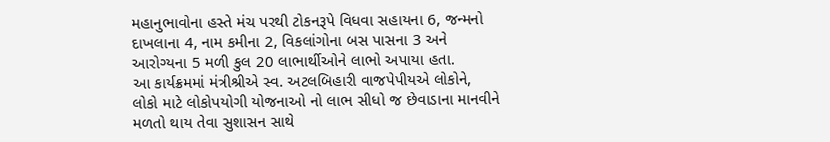મહાનુભાવોના હસ્‍તે મંચ પરથી ટોકનરૂપે વિધવા સહાયના 6, જન્‍મનો દાખલાના 4, નામ કમીના 2, વિકલાંગોના બસ પાસના 3 અને આરોગ્‍યના 5 મળી કુલ 20 લાભાર્થીઓને લાભો અપાયા હતા.
આ કાર્યક્રમમાં મંત્રીશ્રીએ સ્‍વ. અટલબિહારી વાજપેપીયએ લોકોને, લોકો માટે લોકોપયોગી યોજનાઓ નો લાભ સીધો જ છેવાડાના માનવીને મળતો થાય તેવા સુશાસન સાથે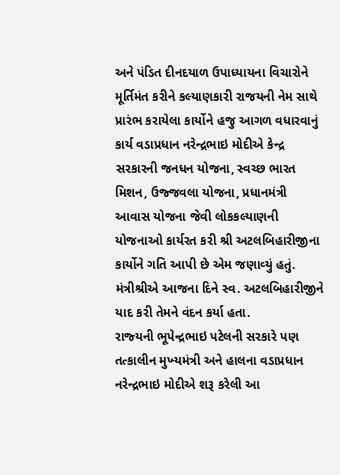અને પંડિત દીનદયાળ ઉપાધ્‍યાયના વિચારોને મૂર્તિમંત કરીને કલ્‍યાણકારી રાજયની નેમ સાથે પ્રારંભ કરાયેલા કાર્યોને હજુ આગળ વધારવાનું કાર્ય વડાપ્રધાન નરેન્‍દ્રભાઇ મોદીએ કેન્‍દ્ર સરકારની જનધન યોજના, સ્‍વચ્‍છ ભારત મિશન, ઉજ્જવલા યોજના, પ્રધાનમંત્રી આવાસ યોજના જેવી લોકકલ્‍યાણની યોજનાઓ કાર્યરત કરી શ્રી અટલબિહારીજીના કાર્યોને ગતિ આપી છે એમ જણાવ્‍યું હતું. મંત્રીશ્રીએ આજના દિને સ્‍વ. અટલબિહારીજીને યાદ કરી તેમને વંદન કર્યા હતા.
રાજ્‍યની ભૂપેન્‍દ્રભાઇ પટેલની સરકારે પણ તત્‍કાલીન મુખ્‍યમંત્રી અને હાલના વડાપ્રધાન નરેન્‍દ્રભાઇ મોદીએ શરૂ કરેલી આ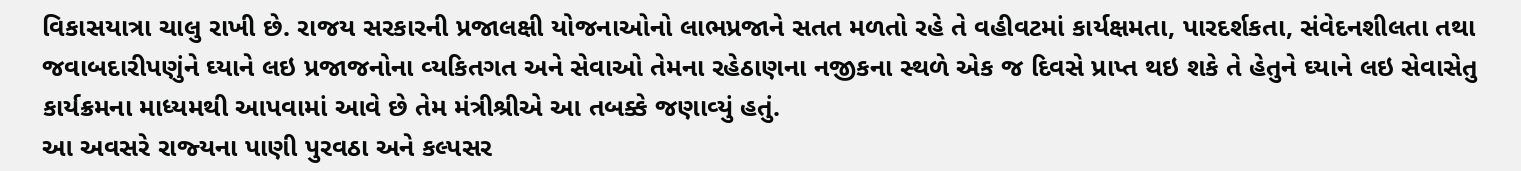વિકાસયાત્રા ચાલુ રાખી છે. રાજય સરકારની પ્રજાલક્ષી યોજનાઓનો લાભપ્રજાને સતત મળતો રહે તે વહીવટમાં કાર્યક્ષમતા, પારદર્શકતા, સંવેદનશીલતા તથા જવાબદારીપણુંને ઘ્‍યાને લઇ પ્રજાજનોના વ્‍યકિતગત અને સેવાઓ તેમના રહેઠાણના નજીકના સ્‍થળે એક જ દિવસે પ્રાપ્‍ત થઇ શકે તે હેતુને ઘ્‍યાને લઇ સેવાસેતુ કાર્યક્રમના માધ્‍યમથી આપવામાં આવે છે તેમ મંત્રીશ્રીએ આ તબક્કે જણાવ્‍યું હતું.
આ અવસરે રાજ્‍યના પાણી પુરવઠા અને કલ્‍પસર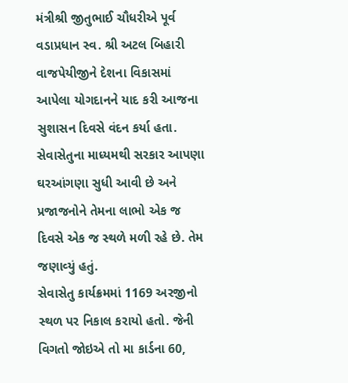મંત્રીશ્રી જીતુભાઈ ચૌધરીએ પૂર્વ વડાપ્રધાન સ્‍વ. શ્રી અટલ બિહારી વાજપેયીજીને દેશના વિકાસમાં આપેલા યોગદાનને યાદ કરી આજના સુશાસન દિવસે વંદન કર્યા હતા. સેવાસેતુના માધ્‍યમથી સરકાર આપણા ઘરઆંગણા સુધી આવી છે અને પ્રજાજનોને તેમના લાભો એક જ દિવસે એક જ સ્‍થળે મળી રહે છે. તેમ જણાવ્‍યું હતું.
સેવાસેતુ કાર્યક્રમમાં 1169 અરજીનો સ્‍થળ પર નિકાલ કરાયો હતો. જેની વિગતો જોઇએ તો મા કાર્ડના 60,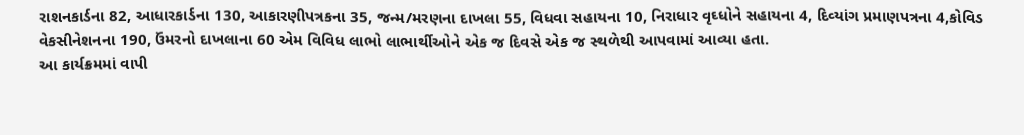રાશનકાર્ડના 82, આધારકાર્ડના 130, આકારણીપત્રકના 35, જન્‍મ/મરણના દાખલા 55, વિધવા સહાયના 10, નિરાધાર વૃઘ્‍ધોને સહાયના 4, દિવ્‍યાંગ પ્રમાણપત્રના 4,કોવિડ વેકસીનેશનના 190, ઉંમરનો દાખલાના 60 એમ વિવિધ લાભો લાભાર્થીઓને એક જ દિવસે એક જ સ્‍થળેથી આપવામાં આવ્‍યા હતા.
આ કાર્યક્રમમાં વાપી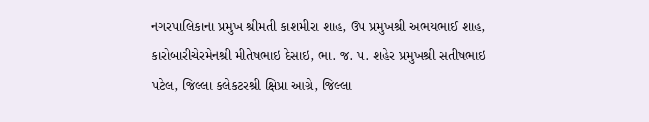નગરપાલિકાના પ્રમુખ શ્રીમતી કાશમીરા શાહ, ઉપ પ્રમુખશ્રી અભયભાઈ શાહ, કારોબારીચેરમેનશ્રી મીતેષભાઇ દેસાઇ, ભા. જ. પ. શહેર પ્રમુખશ્રી સતીષભાઇ પટેલ, જિલ્લા કલેકટરશ્રી ક્ષિપ્રા આગ્રે, જિલ્લા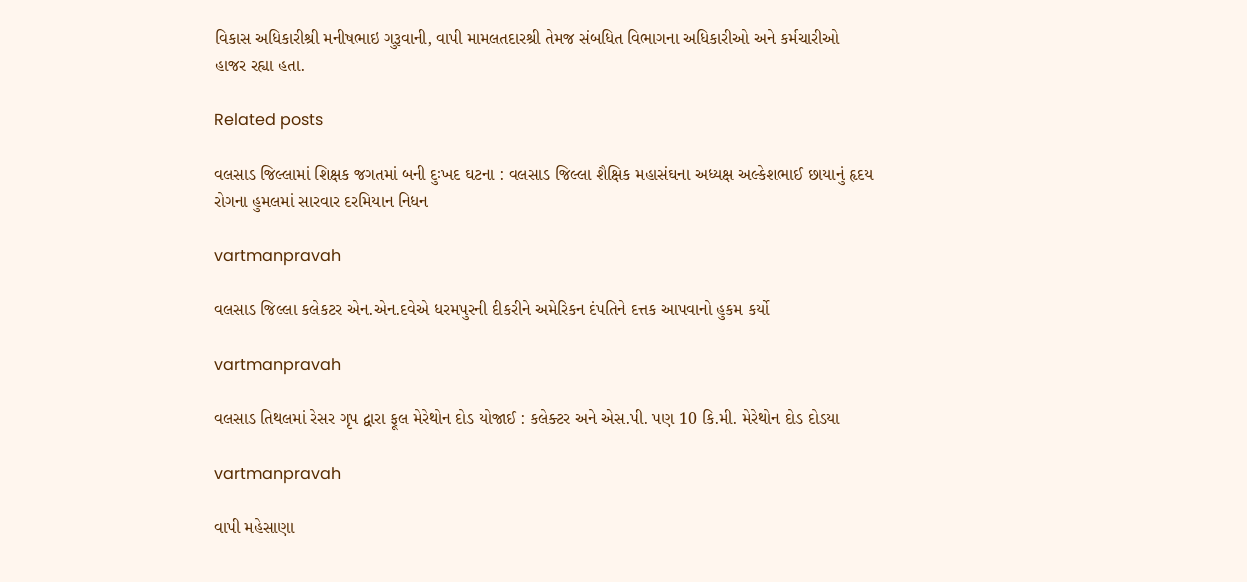વિકાસ અધિકારીશ્રી મનીષભાઇ ગુરૂવાની, વાપી મામલતદારશ્રી તેમજ સંબધિત વિભાગના અધિકારીઓ અને કર્મચારીઓ હાજર રહ્યા હતા.

Related posts

વલસાડ જિલ્લામાં શિક્ષક જગતમાં બની દુઃખદ ઘટના : વલસાડ જિલ્લા શૈક્ષિક મહાસંઘના અધ્‍યક્ષ અલ્‍કેશભાઈ છાયાનું હૃદય રોગના હુમલમાં સારવાર દરમિયાન નિધન

vartmanpravah

વલસાડ જિલ્લા કલેકટર એન.એન.દવેએ ધરમપુરની દીકરીને અમેરિકન દંપતિને દત્તક આપવાનો હુકમ કર્યો

vartmanpravah

વલસાડ તિથલમાં રેસર ગૃપ દ્વારા ફૂલ મેરેથોન દોડ યોજાઈ : કલેક્‍ટર અને એસ.પી. પણ 10 કિ.મી. મેરેથોન દોડ દોડયા

vartmanpravah

વાપી મહેસાણા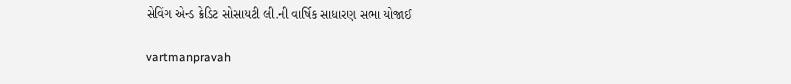સેવિંગ એન્‍ડ ક્રેડિટ સોસાયટી લી.ની વાર્ષિક સાધારણ સભા યોજાઈ

vartmanpravah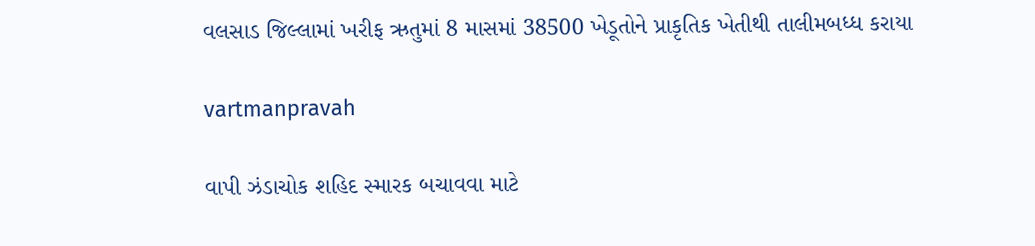વલસાડ જિલ્લામાં ખરીફ ઋતુમાં 8 માસમાં 38500 ખેડૂતોને પ્રાકૃતિક ખેતીથી તાલીમબધ્‍ધ કરાયા

vartmanpravah

વાપી ઝંડાચોક શહિદ સ્‍મારક બચાવવા માટે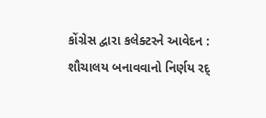કોંગ્રેસ દ્વારા કલેક્‍ટરને આવેદન : શૌચાલય બનાવવાનો નિર્ણય રદ્‌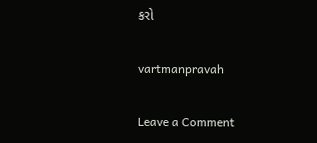કરો

vartmanpravah

Leave a Comment